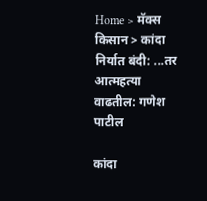Home > मॅक्स किसान > कांदा निर्यात बंदी: ...तर आत्महत्या वाढतील: गणेश पाटील

कांदा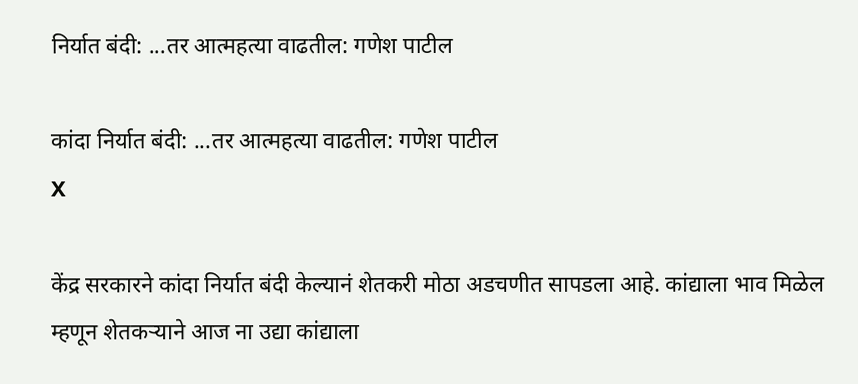निर्यात बंदी: ...तर आत्महत्या वाढतील: गणेश पाटील

कांदा निर्यात बंदी: ...तर आत्महत्या वाढतील: गणेश पाटील
X

केंद्र सरकारने कांदा निर्यात बंदी केल्यानं शेतकरी मोठा अडचणीत सापडला आहे. कांद्याला भाव मिळेल म्हणून शेतकऱ्याने आज ना उद्या कांद्याला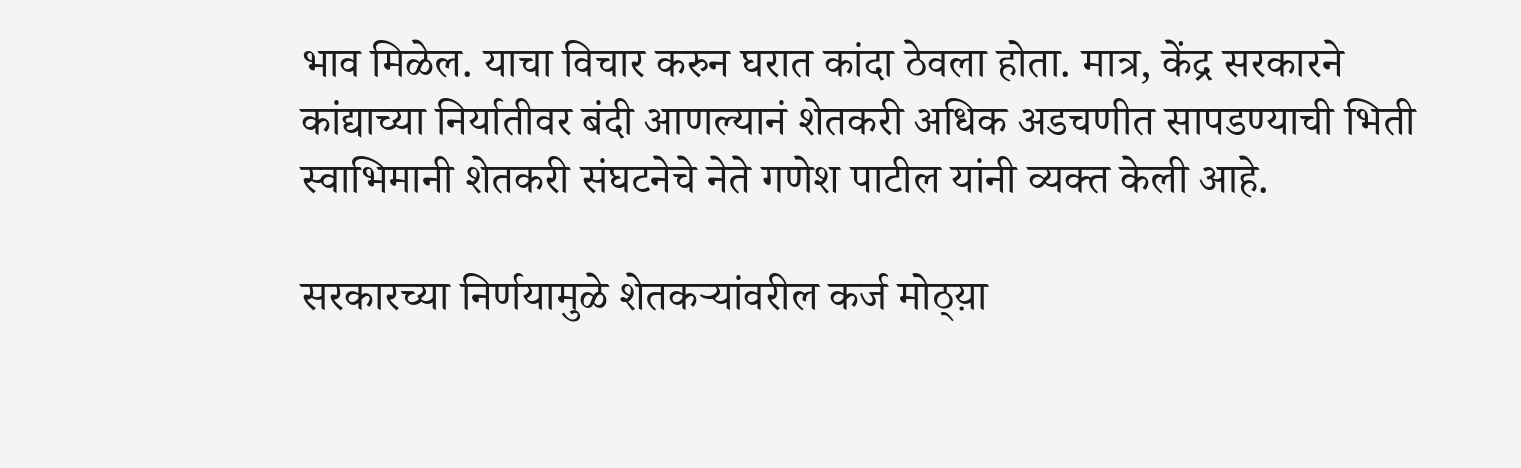भाव मिळेल. याचा विचार करुन घरात कांदा ठेवला होता. मात्र, केंद्र सरकारने कांद्याच्या निर्यातीवर बंदी आणल्यानं शेतकरी अधिक अडचणीत सापडण्याची भिती स्वाभिमानी शेतकरी संघटनेचे नेते गणेश पाटील यांनी व्यक्त केली आहे.

सरकारच्या निर्णयामुळे शेतकऱ्यांवरील कर्ज मोठ्य़ा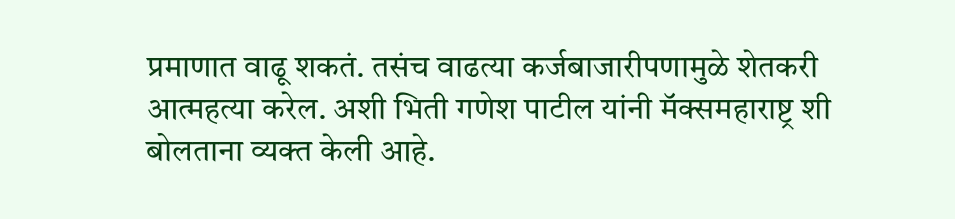प्रमाणात वाढू शकतं. तसंच वाढत्या कर्जबाजारीपणामुळे शेतकरी आत्महत्या करेल. अशी भिती गणेश पाटील यांनी मॅक्समहाराष्ट्र शी बोलताना व्यक्त केली आहे.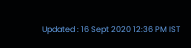Updated : 16 Sept 2020 12:36 PM IST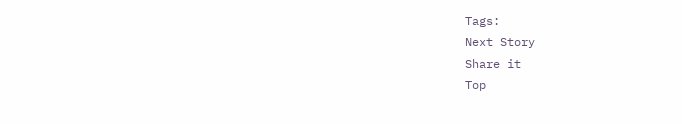Tags:
Next Story
Share it
Top